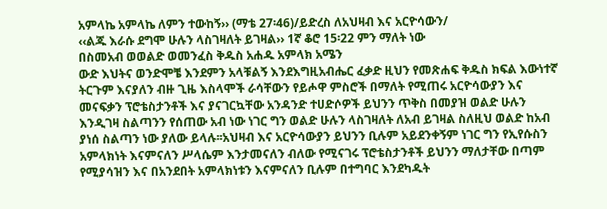አምላኬ አምላኬ ለምን ተውከኝ›› (ማቴ 27፡46)/ይድረስ ለአህዛብ እና አርዮሳውን/
‹‹ልጁ እራሱ ደግሞ ሁሉን ላስገዛለት ይገዛል›› 1ኛ ቆሮ 15፡22 ምን ማለት ነው
በስመአብ ወወልድ ወመንፈስ ቅዱስ አሐዱ አምላክ አሜን
ውድ እህትና ወንድሞቼ እንደምን አላቹልኝ እንደእግዚአብሔር ፈቃድ ዚህን የመጽሐፍ ቅዱስ ክፍል እውነተኛ ትርጉም እናያለን ብዙ ጊዜ እስላሞች ራሳቸውን የይሖዋ ምስሮች በማለት የሚጠሩ አርዮሳውያን እና መናፍቃን ፕሮቴስታንቶች እና ያናገርኳቸው አንዳንድ ተሀድሶዎች ይህንን ጥቅስ በመያዝ ወልድ ሁሉን እንዲገዛ ስልጣንን የሰጠው አብ ነው ነገር ግን ወልድ ሁሉን ላስገዛለት ለአብ ይገዛል ስለዚህ ወልድ ከአብ ያነሰ ስልጣን ነው ያለው ይላሉ፡፡አህዛብ እና አርዮሳውያን ይህንን ቢሉም አይደንቀኝም ነገር ግን የኢየሱስን አምላክነት እናምናለን ሥላሴም እንታመናለን ብለው የሚናገሩ ፕሮቴስታንቶች ይህንን ማለታቸው በጣም የሚያሳዝን እና በአንደበት አምላክነቱን እናምናለን ቢሉም በተግባር እንደካዱት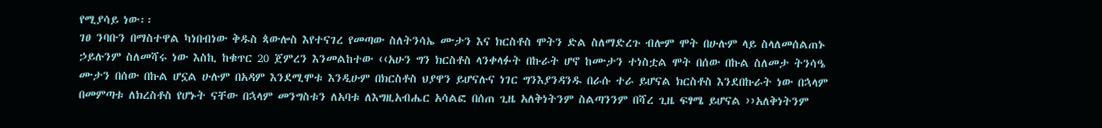የሚያሳይ ነው፡፡
ገፀ ንባቡን በማስተዋል ካነበብነው ቅዱስ ጳውሎስ እየተናገረ የመጣው ስለትንሳኤ ሙታን እና ክርስቶስ ሞትን ድል ስለማድረጉ ብሎም ሞት በሁሉም ላይ ስላለመሰልጠኑ ኃይሉንም ስለመሻሩ ነው እስኪ ከቁጥር 20 ጀምረን እንመልከተው ‹‹አሁን ግን ክርስቶስ ላንቀላፉት በኩራት ሆኖ ከሙታን ተነስቷል ሞት በሰው በኩል ስለመታ ትንሳዔ ሙታን በሰው በኩል ሆኗል ሁሉም በአዳም እንደሚሞቱ እንዲሁም በክርስቶስ ህያዋን ይሆናሉና ነገር ግንእያንዳንዱ በራሱ ተራ ይሆናል ክርስቶስ እንደበኩራት ነው በኋላም በመምጣቱ ለክረስቶስ የሆኑት ናቸው በኋላም መንግስቱን ለአባቱ ለእግዚአብሔር አሳልፎ በሰጠ ጊዜ አለቅነትንም ስልጣንንም በሻረ ጊዜ ፍፃሜ ይሆናል ››አለቅነትንም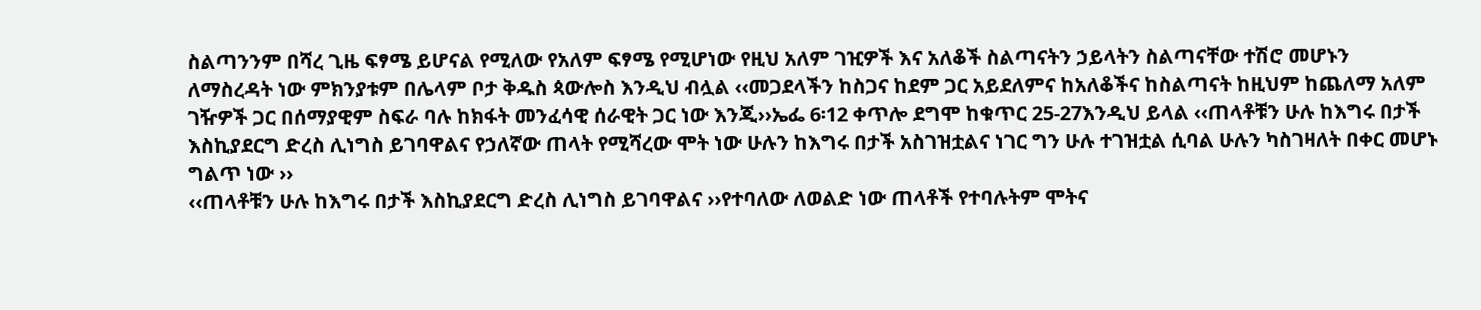ስልጣንንም በሻረ ጊዜ ፍፃሜ ይሆናል የሚለው የአለም ፍፃሜ የሚሆነው የዚህ አለም ገዢዎች እና አለቆች ስልጣናትን ኃይላትን ስልጣናቸው ተሽሮ መሆኑን ለማስረዳት ነው ምክንያቱም በሌላም ቦታ ቅዱስ ጳውሎስ እንዲህ ብሏል ‹‹መጋደላችን ከስጋና ከደም ጋር አይደለምና ከአለቆችና ከስልጣናት ከዚህም ከጨለማ አለም ገዥዎች ጋር በሰማያዊም ስፍራ ባሉ ከክፋት መንፈሳዊ ሰራዊት ጋር ነው እንጂ››ኤፌ 6፡12 ቀጥሎ ደግሞ ከቁጥር 25-27እንዲህ ይላል ‹‹ጠላቶቹን ሁሉ ከእግሩ በታች እስኪያደርግ ድረስ ሊነግስ ይገባዋልና የኃለኛው ጠላት የሚሻረው ሞት ነው ሁሉን ከእግሩ በታች አስገዝቷልና ነገር ግን ሁሉ ተገዝቷል ሲባል ሁሉን ካስገዛለት በቀር መሆኑ ግልጥ ነው ››
‹‹ጠላቶቹን ሁሉ ከእግሩ በታች እስኪያደርግ ድረስ ሊነግስ ይገባዋልና ››የተባለው ለወልድ ነው ጠላቶች የተባሉትም ሞትና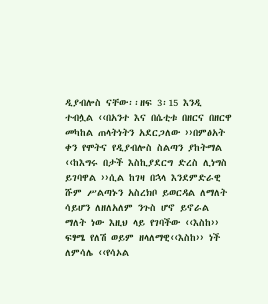ዲያብሎስ ናቸው፡፡ዘፍ 3፡15 እንዲ ተብሏል ‹‹በአንተ እና በሴቲቱ በዘርና በዘርዋ መካከል ጠላትነትን አደርጋለው ››በምፅአት ቀን የሞትና የዲያብሎስ ስልጣን ያከትማል ‹‹ከእግሩ በታች እስኪያደርግ ድረስ ሊነግስ ይገባዋል ››ሲል ከገዛ በኋላ እንደምድራዊ ሹም ሥልጣኑን አስረክቦ ይወርዳል ለማለት ሳይሆን ለዘለአለም ንጉስ ሆኖ ይኖራል ማለት ነው እዚህ ላይ የገባችው ‹‹እስከ›› ፍፃሜ የለሽ ወይም ዘላለማዊ‹‹እስከ›› ነች ለምሳሌ ‹‹የሳኦል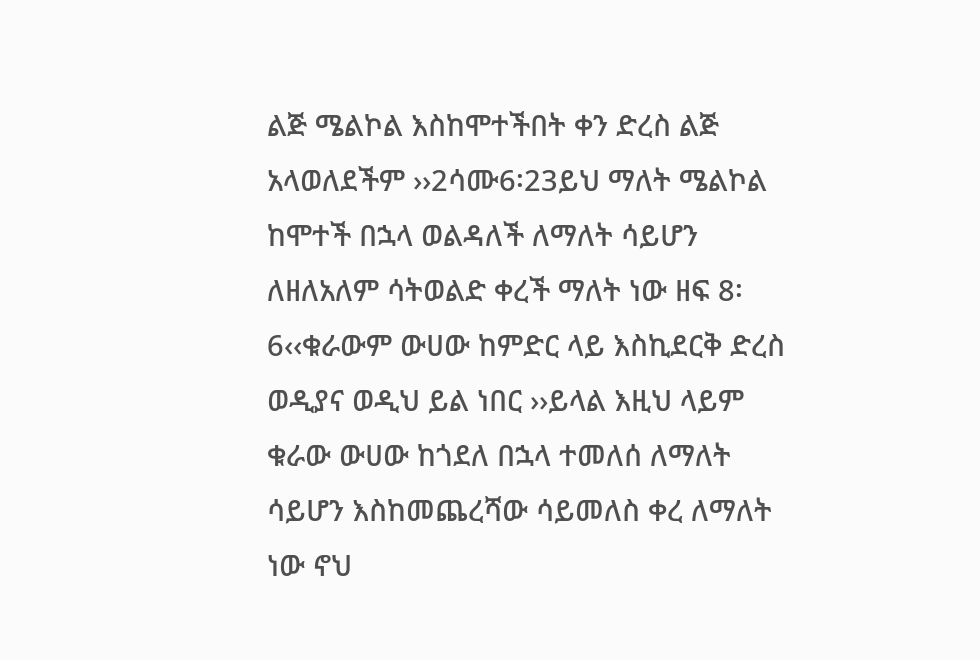ልጅ ሜልኮል እስከሞተችበት ቀን ድረስ ልጅ አላወለደችም ››2ሳሙ6፡23ይህ ማለት ሜልኮል ከሞተች በኋላ ወልዳለች ለማለት ሳይሆን ለዘለአለም ሳትወልድ ቀረች ማለት ነው ዘፍ 8፡6‹‹ቁራውም ውሀው ከምድር ላይ እስኪደርቅ ድረስ ወዲያና ወዲህ ይል ነበር ››ይላል እዚህ ላይም ቁራው ውሀው ከጎደለ በኋላ ተመለሰ ለማለት ሳይሆን እስከመጨረሻው ሳይመለስ ቀረ ለማለት ነው ኖህ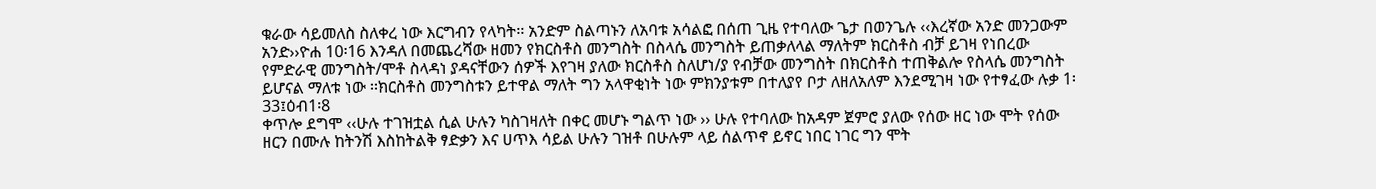ቁራው ሳይመለስ ስለቀረ ነው እርግብን የላካት፡፡ አንድም ስልጣኑን ለአባቱ አሳልፎ በሰጠ ጊዜ የተባለው ጌታ በወንጌሉ ‹‹እረኛው አንድ መንጋውም አንድ››ዮሐ 10፡16 እንዳለ በመጨረሻው ዘመን የክርስቶስ መንግስት በስላሴ መንግስት ይጠቃለላል ማለትም ክርስቶስ ብቻ ይገዛ የነበረው የምድራዊ መንግስት/ሞቶ ስላዳነ ያዳናቸውን ሰዎች እየገዛ ያለው ክርስቶስ ስለሆነ/ያ የብቻው መንግስት በክርስቶስ ተጠቅልሎ የስላሴ መንግስት ይሆናል ማለቱ ነው ፡፡ክርስቶስ መንግስቱን ይተዋል ማለት ግን አላዋቂነት ነው ምክንያቱም በተለያየ ቦታ ለዘለአለም እንደሚገዛ ነው የተፃፈው ሉቃ 1፡33፤ዕብ1፡8
ቀጥሎ ደግሞ ‹‹ሁሉ ተገዝቷል ሲል ሁሉን ካስገዛለት በቀር መሆኑ ግልጥ ነው ›› ሁሉ የተባለው ከአዳም ጀምሮ ያለው የሰው ዘር ነው ሞት የሰው ዘርን በሙሉ ከትንሽ እስከትልቅ ፃድቃን እና ሀጥእ ሳይል ሁሉን ገዝቶ በሁሉም ላይ ሰልጥኖ ይኖር ነበር ነገር ግን ሞት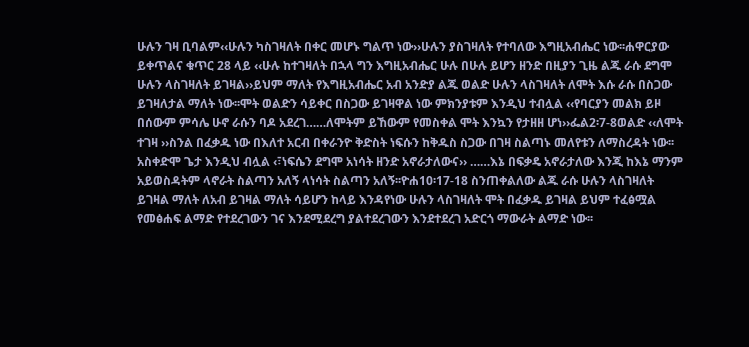ሁሉን ገዛ ቢባልም‹‹ሁሉን ካስገዛለት በቀር መሆኑ ግልጥ ነው››ሁሉን ያስገዛለት የተባለው እግዚአብሔር ነው፡፡ሐዋርያው ይቀጥልና ቁጥር 28 ላይ ‹‹ሁሉ ከተገዛለት በኋላ ግን እግዚአብሔር ሁሉ በሁሉ ይሆን ዘንድ በዚያን ጊዜ ልጁ ራሱ ደግሞ ሁሉን ላስገዛለት ይገዛል››ይህም ማለት የእግዚአብሔር አብ አንድያ ልጁ ወልድ ሁሉን ላስገዛለት ለሞት እሱ ራሱ በስጋው ይገዛለታል ማለት ነው፡፡ሞት ወልድን ሳይቀር በስጋው ይገዛዋል ነው ምክንያቱም እንዲህ ተብሏል ‹‹የባርያን መልክ ይዞ በሰውም ምሳሌ ሁኖ ራሱን ባዶ አደረገ……ለሞትም ይኸውም የመስቀል ሞት እንኳን የታዘዘ ሆነ››ፌል2፡7-8ወልድ ‹‹ለሞት ተገዛ ››ስንል በፈቃዱ ነው በእለተ አርብ በቀራንዮ ቅድስት ነፍሱን ከቅዱስ ስጋው በገዛ ስልጣኑ መለየቱን ለማስረዳት ነው፡፡አስቀድሞ ጌታ እንዲህ ብሏል ‹፣ነፍሴን ደግሞ አነሳት ዘንድ አኖራታለውና›› ……እኔ በፍቃዴ አኖራታለው እንጂ ከእኔ ማንም አይወስዳትም ላኖራት ስልጣን አለኝ ላነሳት ስልጣን አለኝ፡፡ዮሐ10፡17-18 ስንጠቀልለው ልጁ ራሱ ሁሉን ላስገዛለት ይገዛል ማለት ለአብ ይገዛል ማለት ሳይሆን ከላይ እንዳየነው ሁሉን ላስገዛለት ሞት በፈቃዱ ይገዛል ይህም ተፈፅሟል የመፅሐፍ ልማድ የተደረገውን ገና እንደሚደረግ ያልተደረገውን እንደተደረገ አድርጎ ማውራት ልማድ ነው፡፡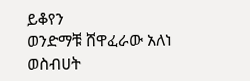ይቆየን
ወንድማቹ ሸዋፈራው አለነ
ወስብሀት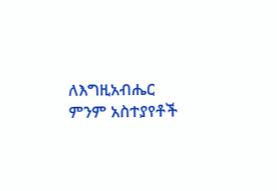ለእግዚአብሔር
ምንም አስተያየቶች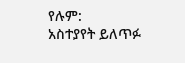የሉም:
አስተያየት ይለጥፉ